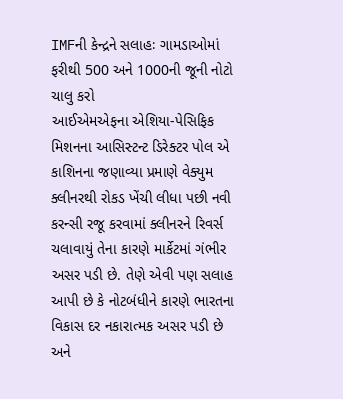IMFની કેન્દ્રને સલાહઃ ગામડાઓમાં ફરીથી 500 અને 1000ની જૂની નોટો ચાલુ કરો
આઈએમએફના એશિયા-પેસિફિક મિશનના આસિસ્ટન્ટ ડિરેક્ટર પોલ એ કાશિનના જણાવ્યા પ્રમાણે વેક્યુમ ક્લીનરથી રોકડ ખેંચી લીધા પછી નવી કરન્સી રજૂ કરવામાં ક્લીનરને રિવર્સ ચલાવાયું તેના કારણે માર્કેટમાં ગંભીર અસર પડી છે. તેણે એવી પણ સલાહ આપી છે કે નોટબંધીને કારણે ભારતના વિકાસ દર નકારાત્મક અસર પડી છે અને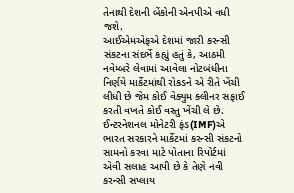તેનાથી દેશની બેંકોની એનપીએ વધી જશે.
આઈએમએફએ દેશમાં જારી કરન્સી સંકટના સંદર્ભે કહ્યું હતું કે, આઠમી નવેમ્બરે લેવામાં આવેલા નોટબંધીના નિર્ણયે માર્કેટમાંથી રોકડને એ રીતે ખેંચી લીધી છે જેમ કોઈ વેક્યુમ ક્લીનર સફાઈ કરતી વખતે કોઈ વસ્તુ ખેંચી લે છે.
ઈન્ટરનેશનલ મોનેટરી ફંડ(IMF)એ ભારત સરકારને માર્કેટમાં કરન્સી સંકટનો સામનો કરવા માટે પોતાના રિપોર્ટમાં એવી સલાહ આપી છે કે તેણે નવી કરન્સી સપ્લાય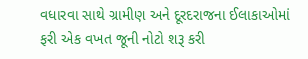વધારવા સાથે ગ્રામીણ અને દૂરદરાજના ઈલાકાઓમાં ફરી એક વખત જૂની નોટો શરૂ કરી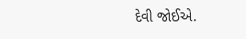દેવી જોઈએ.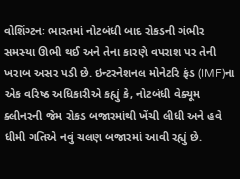વોશિંગ્ટનઃ ભારતમાં નોટબંધી બાદ રોકડની ગંભીર સમસ્યા ઊભી થઈ અને તેના કારણે વપરાશ પર તેની ખરાબ અસર પડી છે. ઇન્ટરનેશનલ મોનેટરિ ફંડ (IMF)ના એક વરિષ્ઠ અધિકારીએ કહ્યું કે, નોટબંધી વેક્યૂમ ક્લીનરની જેમ રોકડ બજારમાંથી ખેંચી લીધી અને હવે ધીમી ગતિએ નવું ચલણ બજારમાં આવી રહ્યું છે.